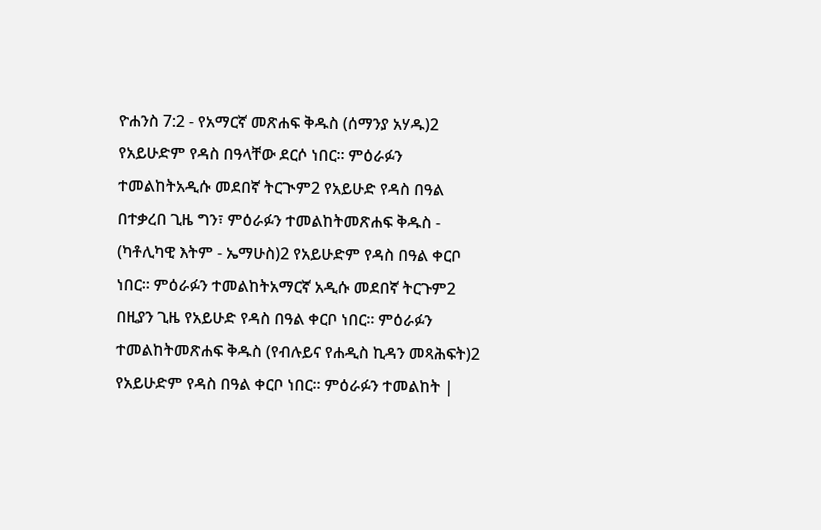ዮሐንስ 7:2 - የአማርኛ መጽሐፍ ቅዱስ (ሰማንያ አሃዱ)2 የአይሁድም የዳስ በዓላቸው ደርሶ ነበር። ምዕራፉን ተመልከትአዲሱ መደበኛ ትርጒም2 የአይሁድ የዳስ በዓል በተቃረበ ጊዜ ግን፣ ምዕራፉን ተመልከትመጽሐፍ ቅዱስ - (ካቶሊካዊ እትም - ኤማሁስ)2 የአይሁድም የዳስ በዓል ቀርቦ ነበር። ምዕራፉን ተመልከትአማርኛ አዲሱ መደበኛ ትርጉም2 በዚያን ጊዜ የአይሁድ የዳስ በዓል ቀርቦ ነበር። ምዕራፉን ተመልከትመጽሐፍ ቅዱስ (የብሉይና የሐዲስ ኪዳን መጻሕፍት)2 የአይሁድም የዳስ በዓል ቀርቦ ነበር። ምዕራፉን ተመልከት |